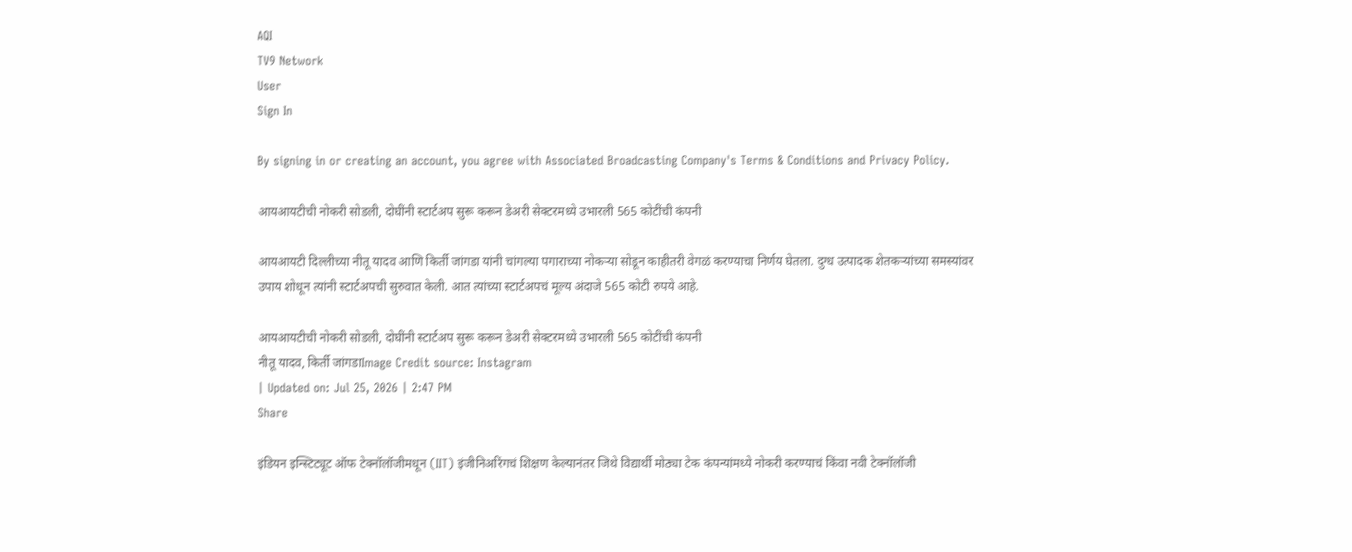AQI
TV9 Network
User
Sign In

By signing in or creating an account, you agree with Associated Broadcasting Company's Terms & Conditions and Privacy Policy.

आयआयटीची नोकरी सोडली, दोघींनी स्टार्टअप सुरू करून डेअरी सेक्टरमध्ये उभारली 565 कोटींची कंपनी

आयआयटी दिल्लीच्या नीतू यादव आणि किर्ती जांगडा यांनी चांगल्या पगाराच्या नोकऱ्या सोडून काहीतरी वेगळं करण्याचा निर्णय घेतला. दुग्ध उत्पादक शेतकऱ्यांच्या समस्यांवर उपाय शोधून त्यांनी स्टार्टअपची सुरुवात केली. आत त्यांच्या स्टार्टअपचं मूल्य अंदाजे 565 कोटी रुपये आहे.

आयआयटीची नोकरी सोडली, दोघींनी स्टार्टअप सुरू करून डेअरी सेक्टरमध्ये उभारली 565 कोटींची कंपनी
नीतू यादव, किर्ती जांगडाImage Credit source: Instagram
| Updated on: Jul 25, 2026 | 2:47 PM
Share

इंडियन इन्स्टिट्यूट ऑफ टेक्नॉलॉजीमधून (IIT) इंजीनिअरिंगचं शिक्षण केल्यानंतर जिथे विद्यार्थी मोठ्या टेक कंपन्यांमध्ये नोकरी करण्याचं किंवा नवी टेक्नॉलॉजी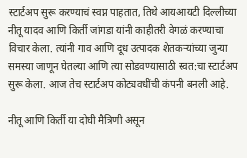स्टार्टअप सुरू करण्याचं स्वप्न पाहतात, तिथे आयआयटी दिल्लीच्या नीतू यादव आणि किर्ती जांगडा यांनी काहीतरी वेगळं करण्याचा विचार केला. त्यांनी गाव आणि दूध उत्पादक शेतकऱ्यांच्या जुन्या समस्या जाणून घेतल्या आणि त्या सोडवण्यासाठी स्वत:चा स्टार्टअप सुरू केला. आज तेच स्टार्टअप कोट्यवधींची कंपनी बनली आहे.

नीतू आणि किर्ती या दोघी मैत्रिणी असून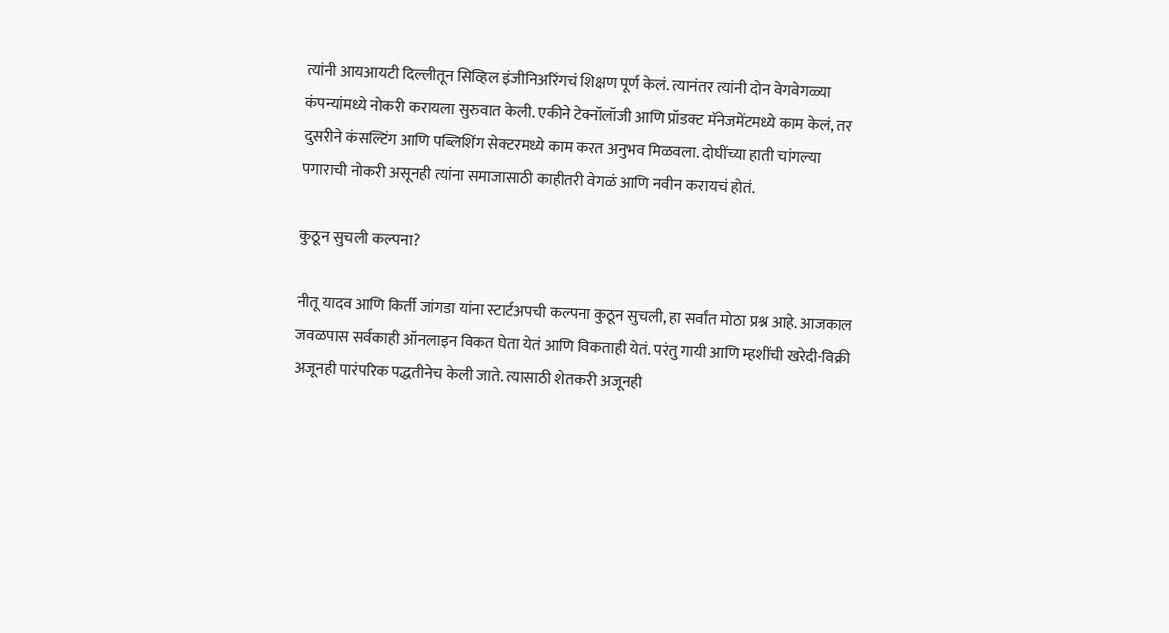त्यांनी आयआयटी दिल्लीतून सिव्हिल इंजीनिअरिंगचं शिक्षण पूर्ण केलं. त्यानंतर त्यांनी दोन वेगवेगळ्या कंपन्यांमध्ये नोकरी करायला सुरुवात केली. एकीने टेक्नॉलॉजी आणि प्रॉडक्ट मॅनेजमेंटमध्ये काम केलं, तर दुसरीने कंसल्टिंग आणि पब्लिशिंग सेक्टरमध्ये काम करत अनुभव मिळवला. दोघींच्या हाती चांगल्या पगाराची नोकरी असूनही त्यांना समाजासाठी काहीतरी वेगळं आणि नवीन करायचं होतं.

कुठून सुचली कल्पना?

नीतू यादव आणि किर्ती जांगडा यांना स्टार्टअपची कल्पना कुठून सुचली, हा सर्वांत मोठा प्रश्न आहे. आजकाल जवळपास सर्वकाही ऑनलाइन विकत घेता येतं आणि विकताही येतं. परंतु गायी आणि म्हशींची खरेदी-विक्री अजूनही पारंपरिक पद्धतीनेच केली जाते. त्यासाठी शेतकरी अजूनही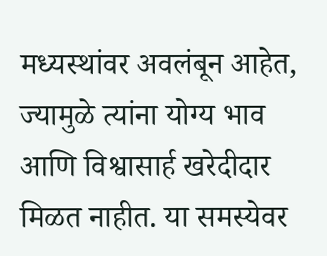मध्यस्थांवर अवलंबून आहेत, ज्यामुळे त्यांना योग्य भाव आणि विश्वासार्ह खरेदीदार मिळत नाहीत. या समस्येवर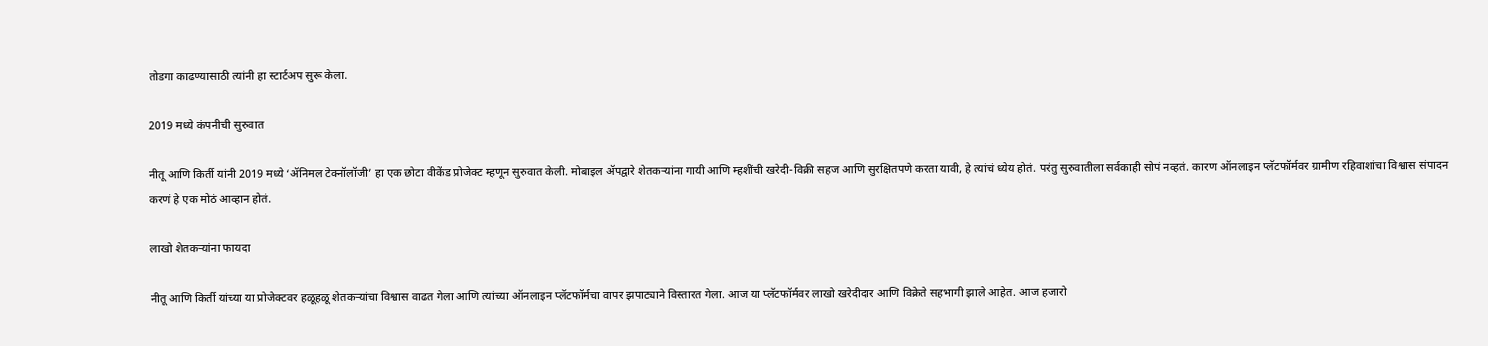तोडगा काढण्यासाठी त्यांनी हा स्टार्टअप सुरू केला.

2019 मध्ये कंपनीची सुरुवात

नीतू आणि किर्ती यांनी 2019 मध्ये ‘ॲनिमल टेक्नॉलॉजी’ हा एक छोटा वीकेंड प्रोजेक्ट म्हणून सुरुवात केली. मोबाइल ॲपद्वारे शेतकऱ्यांना गायी आणि म्हशींची खरेदी-विक्री सहज आणि सुरक्षितपणे करता यावी, हे त्यांचं ध्येय होतं. परंतु सुरुवातीला सर्वकाही सोपं नव्हतं. कारण ऑनलाइन प्लॅटफॉर्मवर ग्रामीण रहिवाशांचा विश्वास संपादन करणं हे एक मोठं आव्हान होतं.

लाखो शेतकऱ्यांना फायदा

नीतू आणि किर्ती यांच्या या प्रोजेक्टवर हळूहळू शेतकऱ्यांचा विश्वास वाढत गेला आणि त्यांच्या ऑनलाइन प्लॅटफॉर्मचा वापर झपाट्याने विस्तारत गेला. आज या प्लॅटफॉर्मवर लाखो खरेदीदार आणि विक्रेते सहभागी झाले आहेत. आज हजारो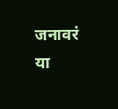जनावरं या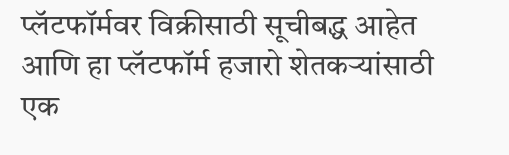प्लॅटफॉर्मवर विक्रीसाठी सूचीबद्ध आहेत आणि हा प्लॅटफॉर्म हजारो शेतकऱ्यांसाठी एक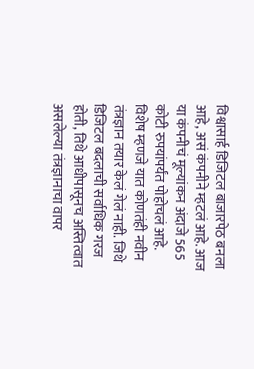विश्वासार्ह डिजिटल बाजारपेठ बनला आहे, असं कंपनीने म्हटलं आहे. आज या कंपनीचं मूल्यांकन अंदाजे 565 कोटी रुपयांपर्यंत पोहोचलं आहे. विशेष म्हणजे यात कोणतंही नवीन तंत्रज्ञान तयार केलं गेलं नाही. जिथे डिजिटल बदलाची सर्वाधिक गरज होती, तिथे आधीपासूनच अस्तित्वात असलेल्या तंत्रज्ञानाचा वापर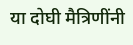या दोघी मैत्रिणींनी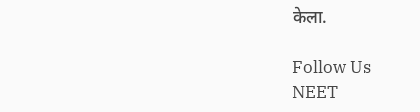केला.

Follow Us
NEET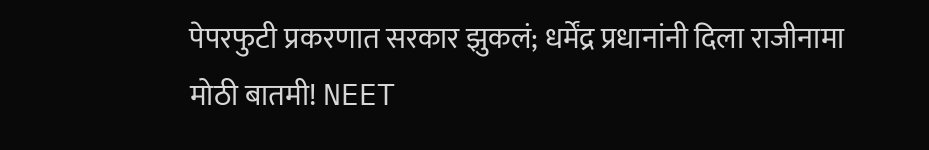पेपरफुटी प्रकरणात सरकार झुकलं; धर्मेंद्र प्रधानांनी दिला राजीनामा
मोठी बातमी! NEET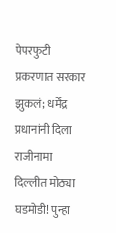पेपरफुटी प्रकरणात सरकार झुकलं; धर्मेंद्र प्रधानांनी दिला राजीनामा
दिल्लीत मोठ्या घडमोडी! पुन्हा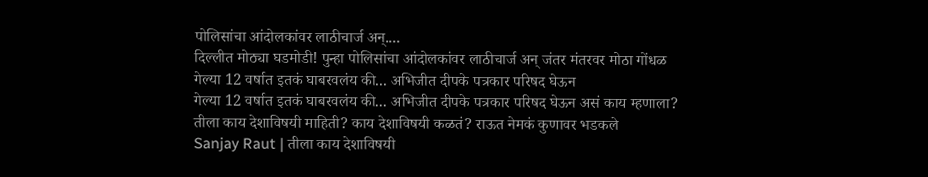पोलिसांचा आंदोलकांवर लाठीचार्ज अन्....
दिल्लीत मोठ्या घडमोडी! पुन्हा पोलिसांचा आंदोलकांवर लाठीचार्ज अन् जंतर मंतरवर मोठा गोंधळ
गेल्या 12 वर्षात इतकं घाबरवलंय की... अभिजीत दीपके पत्रकार परिषद घेऊन
गेल्या 12 वर्षात इतकं घाबरवलंय की... अभिजीत दीपके पत्रकार परिषद घेऊन असं काय म्हणाला?
तीला काय देशाविषयी माहिती? काय देशाविषयी कळतं? राऊत नेमकं कुणावर भडकले
Sanjay Raut | तीला काय देशाविषयी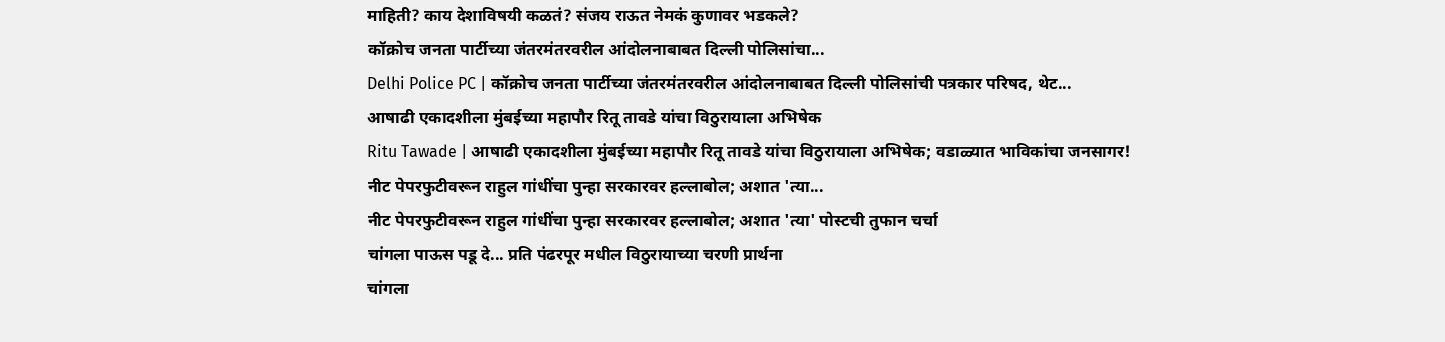माहिती? काय देशाविषयी कळतं? संजय राऊत नेमकं कुणावर भडकले?
कॉक्रोच जनता पार्टीच्या जंतरमंतरवरील आंदोलनाबाबत दिल्ली पोलिसांचा...
Delhi Police PC | कॉक्रोच जनता पार्टीच्या जंतरमंतरवरील आंदोलनाबाबत दिल्ली पोलिसांची पत्रकार परिषद, थेट...
आषाढी एकादशीला मुंबईच्या महापौर रितू तावडे यांचा विठुरायाला अभिषेक
Ritu Tawade | आषाढी एकादशीला मुंबईच्या महापौर रितू तावडे यांचा विठुरायाला अभिषेक; वडाळ्यात भाविकांचा जनसागर!
नीट पेपरफुटीवरून राहुल गांधींचा पुन्हा सरकारवर हल्लाबोल; अशात 'त्या...
नीट पेपरफुटीवरून राहुल गांधींचा पुन्हा सरकारवर हल्लाबोल; अशात 'त्या' पोस्टची तुफान चर्चा
चांगला पाऊस पडू दे... प्रति पंढरपूर मधील विठुरायाच्या चरणी प्रार्थना
चांगला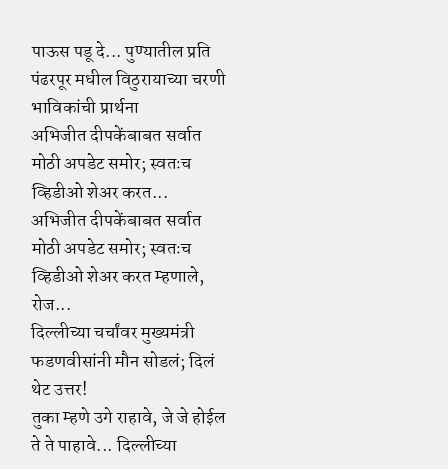पाऊस पडू दे... पुण्यातील प्रति पंढरपूर मधील विठुरायाच्या चरणी भाविकांची प्रार्थना
अभिजीत दीपकेंबाबत सर्वात मोठी अपडेट समोर; स्वतःच व्हिडीओ शेअर करत...
अभिजीत दीपकेंबाबत सर्वात मोठी अपडेट समोर; स्वतःच व्हिडीओ शेअर करत म्हणाले, रोज...
दिल्लीच्या चर्चांवर मुख्यमंत्री फडणवीसांनी मौन सोडलं; दिलं थेट उत्तर!
तुका म्हणे उगे राहावे, जे जे होईल ते ते पाहावे... दिल्लीच्या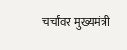चर्चांवर मुख्यमंत्री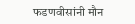फडणवीसांनी मौन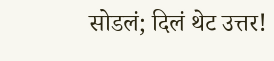सोडलं; दिलं थेट उत्तर!